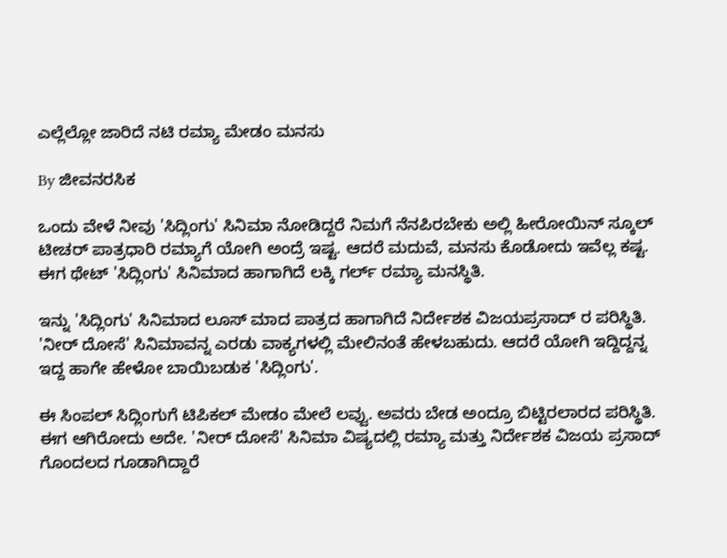ಎಲ್ಲೆಲ್ಲೋ ಜಾರಿದೆ ನಟಿ ರಮ್ಯಾ ಮೇಡಂ ಮನಸು

By ಜೀವನರಸಿಕ

ಒಂದು ವೇಳೆ ನೀವು 'ಸಿದ್ಲಿಂಗು' ಸಿನಿಮಾ ನೋಡಿದ್ದರೆ ನಿಮಗೆ ನೆನಪಿರಬೇಕು ಅಲ್ಲಿ ಹೀರೋಯಿನ್ ಸ್ಕೂಲ್ ಟೀಚರ್ ಪಾತ್ರಧಾರಿ ರಮ್ಯಾಗೆ ಯೋಗಿ ಅಂದ್ರೆ ಇಷ್ಟ. ಆದರೆ ಮದುವೆ, ಮನಸು ಕೊಡೋದು ಇವೆಲ್ಲ ಕಷ್ಟ. ಈಗ ಥೇಟ್ 'ಸಿದ್ಲಿಂಗು' ಸಿನಿಮಾದ ಹಾಗಾಗಿದೆ ಲಕ್ಕಿ ಗರ್ಲ್ ರಮ್ಯಾ ಮನಸ್ಥಿತಿ.

ಇನ್ನು 'ಸಿದ್ಲಿಂಗು' ಸಿನಿಮಾದ ಲೂಸ್ ಮಾದ ಪಾತ್ರದ ಹಾಗಾಗಿದೆ ನಿರ್ದೇಶಕ ವಿಜಯಪ್ರಸಾದ್ ರ ಪರಿಸ್ಥಿತಿ. 'ನೀರ್ ದೋಸೆ' ಸಿನಿಮಾವನ್ನ ಎರಡು ವಾಕ್ಯಗಳಲ್ಲಿ ಮೇಲಿನಂತೆ ಹೇಳಬಹುದು. ಆದರೆ ಯೋಗಿ ಇದ್ದಿದ್ದನ್ನ ಇದ್ದ ಹಾಗೇ ಹೇಳೋ ಬಾಯಿಬಡುಕ 'ಸಿದ್ಲಿಂಗು'.

ಈ ಸಿಂಪಲ್ ಸಿದ್ಲಿಂಗುಗೆ ಟಿಪಿಕಲ್ ಮೇಡಂ ಮೇಲೆ ಲವ್ವು. ಅವರು ಬೇಡ ಅಂದ್ರೂ ಬಿಟ್ಟಿರಲಾರದ ಪರಿಸ್ಥಿತಿ. ಈಗ ಆಗಿರೋದು ಅದೇ. 'ನೀರ್ ದೋಸೆ' ಸಿನಿಮಾ ವಿಷ್ಯದಲ್ಲಿ ರಮ್ಯಾ ಮತ್ತು ನಿರ್ದೇಶಕ ವಿಜಯ ಪ್ರಸಾದ್ ಗೊಂದಲದ ಗೂಡಾಗಿದ್ದಾರೆ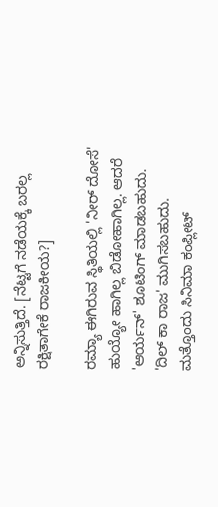ಅನ್ನಿಸುತ್ತಿದೆ. [ನೆಟ್ಟಗೆ ನಡೆಯಕ್ಕೆ ಬರಲ್ಲ ರಕ್ಷಿತಾಗೇಕೆ ರಾಜಕೀಯ?]

ರಮ್ಯಾ ಈಗಿರುವ ಸ್ಥಿತಿಯಲ್ಲಿ 'ನೀರ್ ದೋಸೆ' ಹುಯ್ಯೋ ಹಾಗಿಲ್ಲ ಬಿಡೋಹಾಗಿಲ್ಲ. ಆದರೆ 'ಆರ್ಯನ್' ಶೂಟಿಂಗ್ ಮಾಡಬಹುದು. 'ದಿಲ್ ಕಾ ರಾಜ' ಮುಗಿಸಬಹುದು. ಮತ್ತೊಂದು ಸಿನಿಮಾ ಕಂಪ್ಲೀಟ್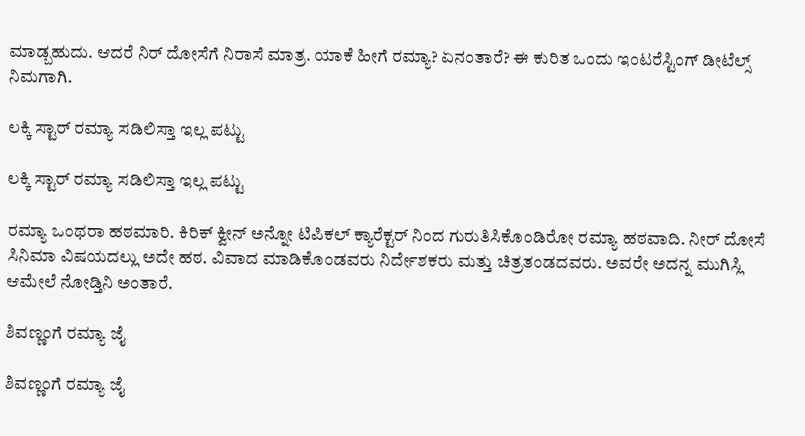ಮಾಡ್ಬಹುದು. ಆದರೆ ನಿರ್ ದೋಸೆಗೆ ನಿರಾಸೆ ಮಾತ್ರ. ಯಾಕೆ ಹೀಗೆ ರಮ್ಯಾ? ಏನಂತಾರೆ? ಈ ಕುರಿತ ಒಂದು ಇಂಟರೆಸ್ಟಿಂಗ್ ಡೀಟೆಲ್ಸ್ ನಿಮಗಾಗಿ.

ಲಕ್ಕಿ ಸ್ಟಾರ್ ರಮ್ಯಾ ಸಡಿಲಿಸ್ತಾ ಇಲ್ಲ ಪಟ್ಟು

ಲಕ್ಕಿ ಸ್ಟಾರ್ ರಮ್ಯಾ ಸಡಿಲಿಸ್ತಾ ಇಲ್ಲ ಪಟ್ಟು

ರಮ್ಯಾ ಒಂಥರಾ ಹಠಮಾರಿ. ಕಿರಿಕ್ ಕ್ವೀನ್ ಅನ್ನೋ ಟಿಪಿಕಲ್ ಕ್ಯಾರೆಕ್ಟರ್ ನಿಂದ ಗುರುತಿಸಿಕೊಂಡಿರೋ ರಮ್ಯಾ ಹಠವಾದಿ. ನೀರ್ ದೋಸೆ ಸಿನಿಮಾ ವಿಷಯದಲ್ಲು ಅದೇ ಹಠ. ವಿವಾದ ಮಾಡಿಕೊಂಡವರು ನಿರ್ದೇಶಕರು ಮತ್ತು ಚಿತ್ರತಂಡದವರು. ಅವರೇ ಅದನ್ನ ಮುಗಿಸ್ಲಿ ಆಮೇಲೆ ನೋಡ್ತಿನಿ ಅಂತಾರೆ.

ಶಿವಣ್ಣಂಗೆ ರಮ್ಯಾ ಜೈ

ಶಿವಣ್ಣಂಗೆ ರಮ್ಯಾ ಜೈ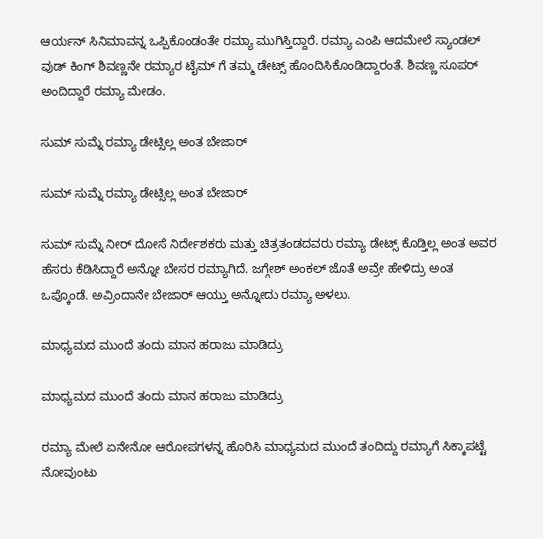ಆರ್ಯನ್ ಸಿನಿಮಾವನ್ನ ಒಪ್ಪಿಕೊಂಡಂತೇ ರಮ್ಯಾ ಮುಗಿಸ್ತಿದ್ದಾರೆ. ರಮ್ಯಾ ಎಂಪಿ ಆದಮೇಲೆ ಸ್ಯಾಂಡಲ್ ವುಡ್ ಕಿಂಗ್ ಶಿವಣ್ಣನೇ ರಮ್ಯಾರ ಟೈಮ್ ಗೆ ತಮ್ಮ ಡೇಟ್ಸ್ ಹೊಂದಿಸಿಕೊಂಡಿದ್ದಾರಂತೆ. ಶಿವಣ್ಣ ಸೂಪರ್ ಅಂದಿದ್ದಾರೆ ರಮ್ಯಾ ಮೇಡಂ.

ಸುಮ್ ಸುಮ್ನೆ ರಮ್ಯಾ ಡೇಟ್ಸಿಲ್ಲ ಅಂತ ಬೇಜಾರ್

ಸುಮ್ ಸುಮ್ನೆ ರಮ್ಯಾ ಡೇಟ್ಸಿಲ್ಲ ಅಂತ ಬೇಜಾರ್

ಸುಮ್ ಸುಮ್ನೆ ನೀರ್ ದೋಸೆ ನಿರ್ದೇಶಕರು ಮತ್ತು ಚಿತ್ರತಂಡದವರು ರಮ್ಯಾ ಡೇಟ್ಸ್ ಕೊಡ್ತಿಲ್ಲ ಅಂತ ಅವರ ಹೆಸರು ಕೆಡಿಸಿದ್ದಾರೆ ಅನ್ನೋ ಬೇಸರ ರಮ್ಯಾಗಿದೆ. ಜಗ್ಗೇಶ್ ಅಂಕಲ್ ಜೊತೆ ಅವ್ರೇ ಹೇಳಿದ್ರು ಅಂತ ಒಪ್ಕೊಂಡೆ. ಅವ್ರಿಂದಾನೇ ಬೇಜಾರ್ ಆಯ್ತು ಅನ್ನೋದು ರಮ್ಯಾ ಅಳಲು.

ಮಾಧ್ಯಮದ ಮುಂದೆ ತಂದು ಮಾನ ಹರಾಜು ಮಾಡಿದ್ರು

ಮಾಧ್ಯಮದ ಮುಂದೆ ತಂದು ಮಾನ ಹರಾಜು ಮಾಡಿದ್ರು

ರಮ್ಯಾ ಮೇಲೆ ಏನೇನೋ ಆರೋಪಗಳನ್ನ ಹೊರಿಸಿ ಮಾಧ್ಯಮದ ಮುಂದೆ ತಂದಿದ್ದು ರಮ್ಯಾಗೆ ಸಿಕ್ಕಾಪಟ್ಟೆ ನೋವುಂಟು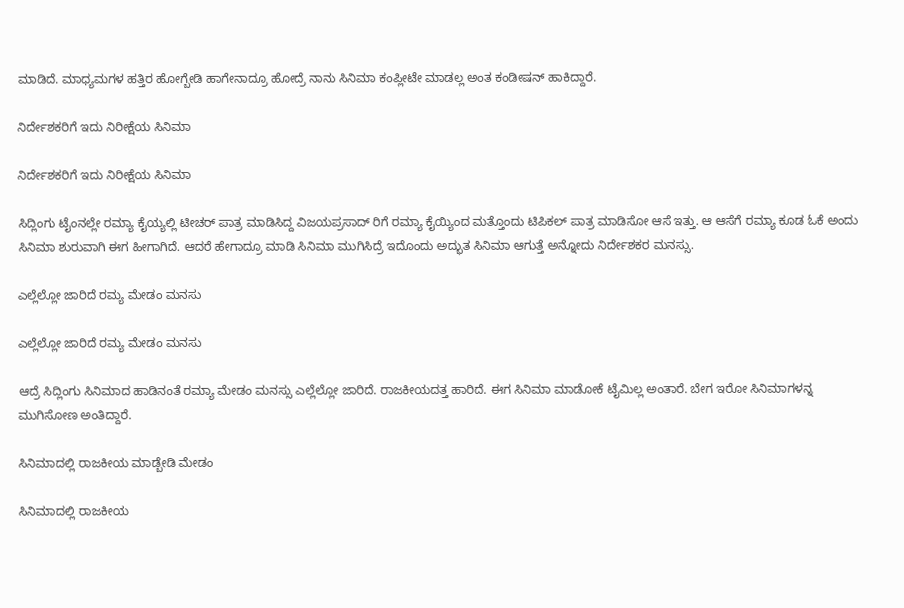ಮಾಡಿದೆ. ಮಾಧ್ಯಮಗಳ ಹತ್ತಿರ ಹೋಗ್ಬೇಡಿ ಹಾಗೇನಾದ್ರೂ ಹೋದ್ರೆ ನಾನು ಸಿನಿಮಾ ಕಂಪ್ಲೀಟೇ ಮಾಡಲ್ಲ ಅಂತ ಕಂಡೀಷನ್ ಹಾಕಿದ್ದಾರೆ.

ನಿರ್ದೇಶಕರಿಗೆ ಇದು ನಿರೀಕ್ಷೆಯ ಸಿನಿಮಾ

ನಿರ್ದೇಶಕರಿಗೆ ಇದು ನಿರೀಕ್ಷೆಯ ಸಿನಿಮಾ

ಸಿದ್ಲಿಂಗು ಟೈಂನಲ್ಲೇ ರಮ್ಯಾ ಕೈಯ್ಯಲ್ಲಿ ಟೀಚರ್ ಪಾತ್ರ ಮಾಡಿಸಿದ್ದ ವಿಜಯಪ್ರಸಾದ್ ರಿಗೆ ರಮ್ಯಾ ಕೈಯ್ಯಿಂದ ಮತ್ತೊಂದು ಟಿಪಿಕಲ್ ಪಾತ್ರ ಮಾಡಿಸೋ ಆಸೆ ಇತ್ತು. ಆ ಆಸೆಗೆ ರಮ್ಯಾ ಕೂಡ ಓಕೆ ಅಂದು ಸಿನಿಮಾ ಶುರುವಾಗಿ ಈಗ ಹೀಗಾಗಿದೆ. ಆದರೆ ಹೇಗಾದ್ರೂ ಮಾಡಿ ಸಿನಿಮಾ ಮುಗಿಸಿದ್ರೆ ಇದೊಂದು ಅದ್ಭುತ ಸಿನಿಮಾ ಆಗುತ್ತೆ ಅನ್ನೋದು ನಿರ್ದೇಶಕರ ಮನಸ್ಸು.

ಎಲ್ಲೆಲ್ಲೋ ಜಾರಿದೆ ರಮ್ಯ ಮೇಡಂ ಮನಸು

ಎಲ್ಲೆಲ್ಲೋ ಜಾರಿದೆ ರಮ್ಯ ಮೇಡಂ ಮನಸು

ಆದ್ರೆ ಸಿದ್ಲಿಂಗು ಸಿನಿಮಾದ ಹಾಡಿನಂತೆ ರಮ್ಯಾ ಮೇಡಂ ಮನಸ್ಸು ಎಲ್ಲೆಲ್ಲೋ ಜಾರಿದೆ. ರಾಜಕೀಯದತ್ತ ಹಾರಿದೆ. ಈಗ ಸಿನಿಮಾ ಮಾಡೋಕೆ ಟೈಮಿಲ್ಲ ಅಂತಾರೆ. ಬೇಗ ಇರೋ ಸಿನಿಮಾಗಳನ್ನ ಮುಗಿಸೋಣ ಅಂತಿದ್ದಾರೆ.

ಸಿನಿಮಾದಲ್ಲಿ ರಾಜಕೀಯ ಮಾಡ್ಬೇಡಿ ಮೇಡಂ

ಸಿನಿಮಾದಲ್ಲಿ ರಾಜಕೀಯ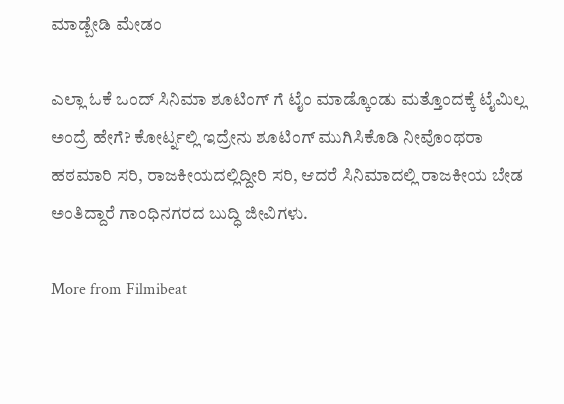ಮಾಡ್ಬೇಡಿ ಮೇಡಂ

ಎಲ್ಲಾ ಓಕೆ ಒಂದ್ ಸಿನಿಮಾ ಶೂಟಿಂಗ್ ಗೆ ಟೈಂ ಮಾಡ್ಕೊಂಡು ಮತ್ತೊಂದಕ್ಕೆ ಟೈಮಿಲ್ಲ ಅಂದ್ರೆ ಹೇಗೆ? ಕೋರ್ಟ್ನಲ್ಲಿ ಇದ್ರೇನು ಶೂಟಿಂಗ್ ಮುಗಿಸಿಕೊಡಿ ನೀವೊಂಥರಾ ಹಠಮಾರಿ ಸರಿ, ರಾಜಕೀಯದಲ್ಲಿದ್ದೀರಿ ಸರಿ, ಆದರೆ ಸಿನಿಮಾದಲ್ಲಿ ರಾಜಕೀಯ ಬೇಡ ಅಂತಿದ್ದಾರೆ ಗಾಂಧಿನಗರದ ಬುದ್ಧಿ ಜೀವಿಗಳು.

More from Filmibeat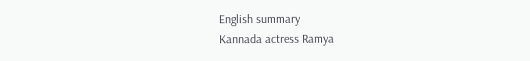English summary
Kannada actress Ramya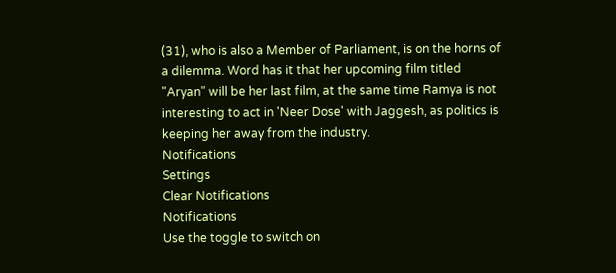(31), who is also a Member of Parliament, is on the horns of a dilemma. Word has it that her upcoming film titled "Aryan" will be her last film, at the same time Ramya is not interesting to act in 'Neer Dose' with Jaggesh, as politics is keeping her away from the industry.
Notifications
Settings
Clear Notifications
Notifications
Use the toggle to switch on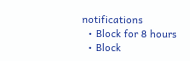notifications
  • Block for 8 hours
  • Block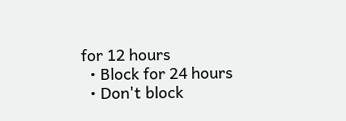for 12 hours
  • Block for 24 hours
  • Don't block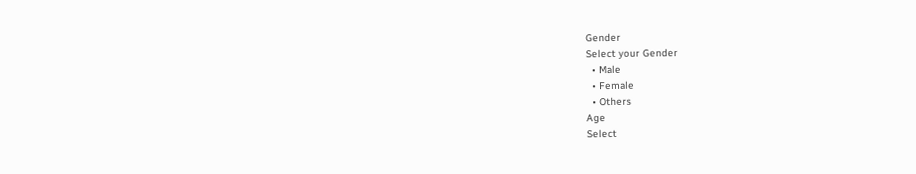Gender
Select your Gender
  • Male
  • Female
  • Others
Age
Select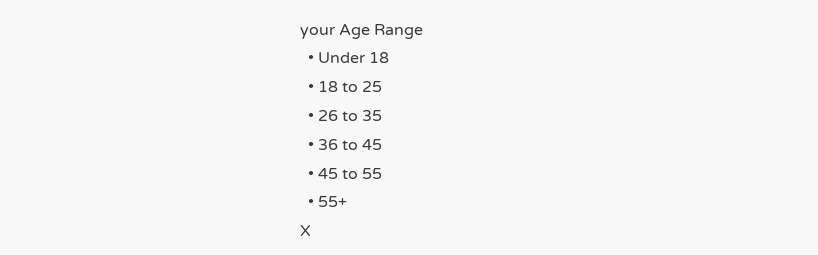your Age Range
  • Under 18
  • 18 to 25
  • 26 to 35
  • 36 to 45
  • 45 to 55
  • 55+
X